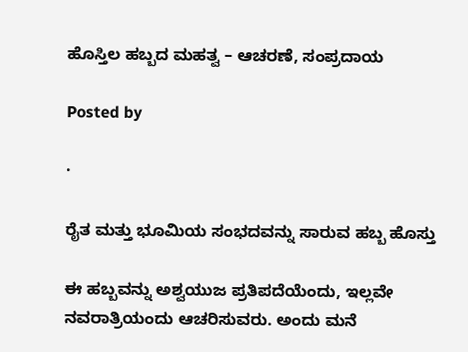ಹೊಸ್ತಿಲ ಹಬ್ಬದ ಮಹತ್ವ – ಆಚರಣೆ, ಸಂಪ್ರದಾಯ

Posted by

·

ರೈತ ಮತ್ತು ಭೂಮಿಯ ಸಂಭದವನ್ನು ಸಾರುವ ಹಬ್ಬ ಹೊಸ್ತು

ಈ ಹಬ್ಬವನ್ನು ಅಶ್ವಯುಜ ಪ್ರತಿಪದೆಯೆಂದು, ಇಲ್ಲವೇ ನವರಾತ್ರಿಯಂದು ಆಚರಿಸುವರು. ಅಂದು ಮನೆ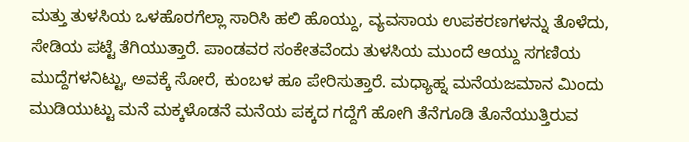ಮತ್ತು ತುಳಸಿಯ ಒಳಹೊರಗೆಲ್ಲಾ ಸಾರಿಸಿ ಹಲಿ ಹೊಯ್ದು, ವ್ಯವಸಾಯ ಉಪಕರಣಗಳನ್ನು ತೊಳೆದು, ಸೇಡಿಯ ಪಟ್ಟೆ ತೆಗಿಯುತ್ತಾರೆ. ಪಾಂಡವರ ಸಂಕೇತವೆಂದು ತುಳಸಿಯ ಮುಂದೆ ಆಯ್ದು ಸಗಣಿಯ ಮುದ್ದೆಗಳನಿಟ್ಟು, ಅವಕ್ಕೆ ಸೋರೆ, ಕುಂಬಳ ಹೂ ಪೇರಿಸುತ್ತಾರೆ. ಮಧ್ಯಾಹ್ನ ಮನೆಯಜಮಾನ ಮಿಂದು ಮುಡಿಯುಟ್ಟು ಮನೆ ಮಕ್ಕಳೊಡನೆ ಮನೆಯ ಪಕ್ಕದ ಗದ್ದೆಗೆ ಹೋಗಿ ತೆನೆಗೂಡಿ ತೊನೆಯುತ್ತಿರುವ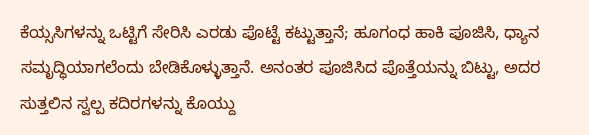ಕೆಯ್ಸಸಿಗಳನ್ನು ಒಟ್ಟಿಗೆ ಸೇರಿಸಿ ಎರಡು ಪೊಟ್ಟೆ ಕಟ್ಟುತ್ತಾನೆ; ಹೂಗಂಧ ಹಾಕಿ ಪೂಜಿಸಿ, ಧ್ಯಾನ ಸಮೃದ್ಧಿಯಾಗಲೆಂದು ಬೇಡಿಕೊಳ್ಳುತ್ತಾನೆ. ಅನಂತರ ಪೂಜಿಸಿದ ಪೊತ್ತೆಯನ್ನು ಬಿಟ್ಟು, ಅದರ ಸುತ್ತಲಿನ ಸ್ವಲ್ಪ ಕದಿರಗಳನ್ನು ಕೊಯ್ದು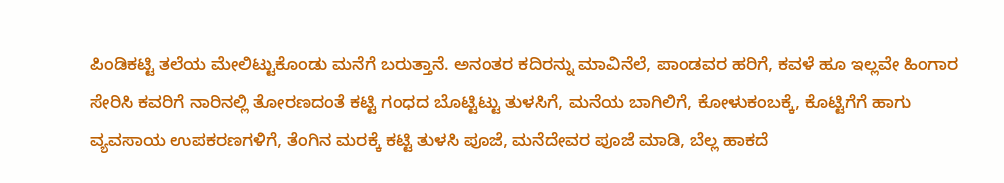ಪಿಂಡಿಕಟ್ಟಿ ತಲೆಯ ಮೇಲಿಟ್ಟುಕೊಂಡು ಮನೆಗೆ ಬರುತ್ತಾನೆ. ಅನಂತರ ಕದಿರನ್ನು ಮಾವಿನೆಲೆ, ಪಾಂಡವರ ಹರಿಗೆ, ಕವಳೆ ಹೂ ಇಲ್ಲವೇ ಹಿಂಗಾರ ಸೇರಿಸಿ ಕವರಿಗೆ ನಾರಿನಲ್ಲಿ ತೋರಣದಂತೆ ಕಟ್ಟಿ ಗಂಧದ ಬೊಟ್ಟಿಟ್ಟು ತುಳಸಿಗೆ, ಮನೆಯ ಬಾಗಿಲಿಗೆ, ಕೋಳುಕಂಬಕ್ಕೆ, ಕೊಟ್ಟಿಗೆಗೆ ಹಾಗು ವ್ಯವಸಾಯ ಉಪಕರಣಗಳಿಗೆ, ತೆಂಗಿನ ಮರಕ್ಕೆ ಕಟ್ಟಿ ತುಳಸಿ ಪೂಜೆ, ಮನೆದೇವರ ಪೂಜೆ ಮಾಡಿ, ಬೆಲ್ಲ ಹಾಕದೆ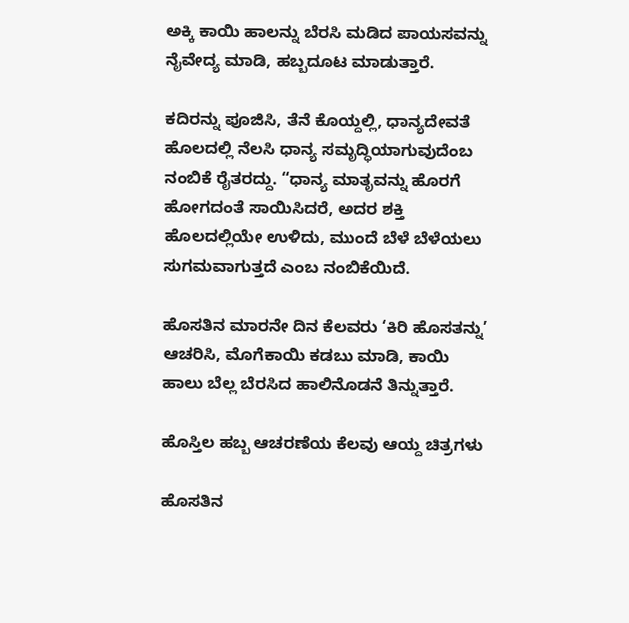ಅಕ್ಕಿ ಕಾಯಿ ಹಾಲನ್ನು ಬೆರಸಿ ಮಡಿದ ಪಾಯಸವನ್ನು ನೈವೇದ್ಯ ಮಾಡಿ, ಹಬ್ಬದೂಟ ಮಾಡುತ್ತಾರೆ.

ಕದಿರನ್ನು ಪೂಜಿಸಿ, ತೆನೆ ಕೊಯ್ದಲ್ಲಿ, ಧಾನ್ಯದೇವತೆ ಹೊಲದಲ್ಲಿ ನೆಲಸಿ ಧಾನ್ಯ ಸಮೃದ್ಧಿಯಾಗುವುದೆಂಬ ನಂಬಿಕೆ ರೈತರದ್ದು. “ಧಾನ್ಯ ಮಾತೃವನ್ನು ಹೊರಗೆ ಹೋಗದಂತೆ ಸಾಯಿಸಿದರೆ, ಅದರ ಶಕ್ತಿ ಹೊಲದಲ್ಲಿಯೇ ಉಳಿದು, ಮುಂದೆ ಬೆಳೆ ಬೆಳೆಯಲು ಸುಗಮವಾಗುತ್ತದೆ ಎಂಬ ನಂಬಿಕೆಯಿದೆ.

ಹೊಸತಿನ ಮಾರನೇ ದಿನ ಕೆಲವರು ‘ಕಿರಿ ಹೊಸತನ್ನು’ ಆಚರಿಸಿ, ಮೊಗೆಕಾಯಿ ಕಡಬು ಮಾಡಿ, ಕಾಯಿ ಹಾಲು ಬೆಲ್ಲ ಬೆರಸಿದ ಹಾಲಿನೊಡನೆ ತಿನ್ನುತ್ತಾರೆ.

ಹೊಸ್ತಿಲ ಹಬ್ಬ ಆಚರಣೆಯ ಕೆಲವು ಆಯ್ದ ಚಿತ್ರಗಳು

ಹೊಸತಿನ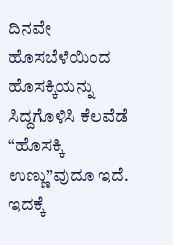ದಿನವೇ ಹೊಸಬೆಳೆಯಿಂದ ಹೊಸಕ್ಕಿಯನ್ನು ಸಿದ್ದಗೊಳಿಸಿ ಕೆಲವೆಡೆ “ಹೊಸಕ್ಕಿ ಉಣ್ಣು”ವುದೂ ಇದೆ. ಇದಕ್ಕೆ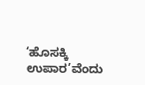‘ಹೊಸಕ್ಕಿ ಉಪಾರ’ವೆಂದು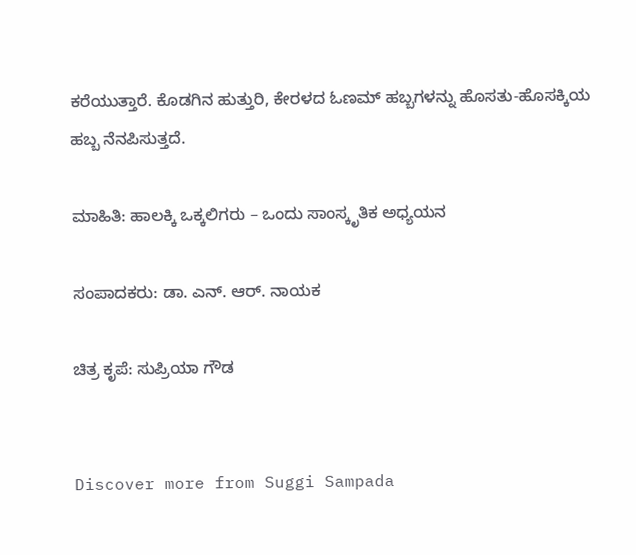ಕರೆಯುತ್ತಾರೆ. ಕೊಡಗಿನ ಹುತ್ತುರಿ, ಕೇರಳದ ಓಣಮ್ ಹಬ್ಬಗಳನ್ನು ಹೊಸತು-ಹೊಸಕ್ಕಿಯ ಹಬ್ಬ ನೆನಪಿಸುತ್ತದೆ.

ಮಾಹಿತಿ: ಹಾಲಕ್ಕಿ ಒಕ್ಕಲಿಗರು – ಒಂದು ಸಾಂಸ್ಕೃತಿಕ ಅಧ್ಯಯನ

ಸಂಪಾದಕರು: ಡಾ. ಎನ್. ಆರ್. ನಾಯಕ

ಚಿತ್ರ ಕೃಪೆ: ಸುಪ್ರಿಯಾ ಗೌಡ


Discover more from Suggi Sampada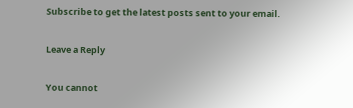Subscribe to get the latest posts sent to your email.

Leave a Reply

You cannot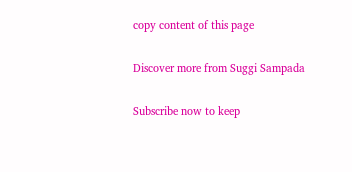copy content of this page

Discover more from Suggi Sampada

Subscribe now to keep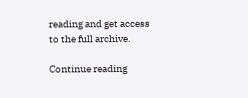reading and get access to the full archive.

Continue reading